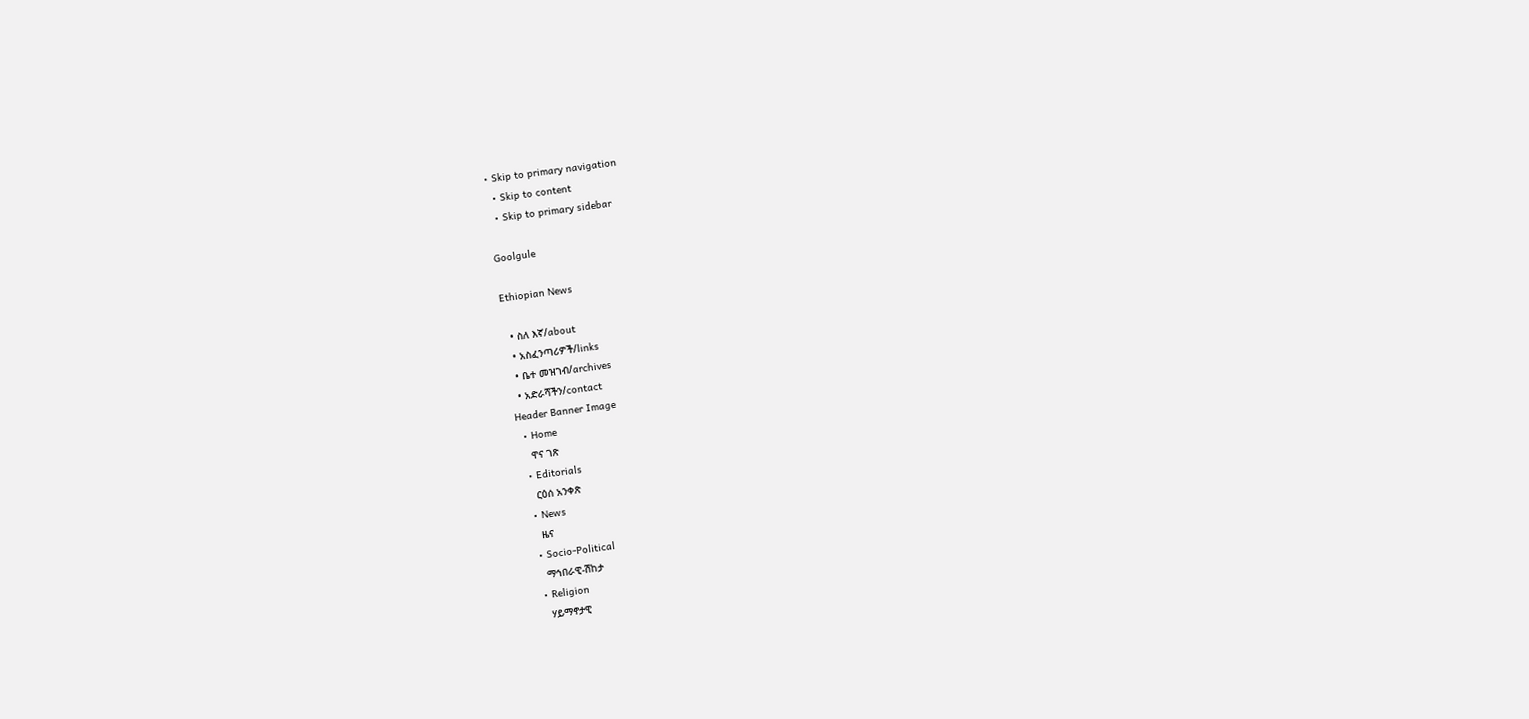• Skip to primary navigation
  • Skip to content
  • Skip to primary sidebar

Goolgule

Ethiopian News

  • ስለ እኛ/about
  • አስፈንጣሪዎች/links
  • ቤተ መዝገብ/archives
  • አድራሻችን/contact
Header Banner Image
  • Home
    ዋና ገጽ
  • Editorials
    ርዕሰ አንቀጽ
  • News
    ዜና
  • Socio-Political
    ማኅበራዊ-ሽከታ
  • Religion
    ሃይማኖታዊ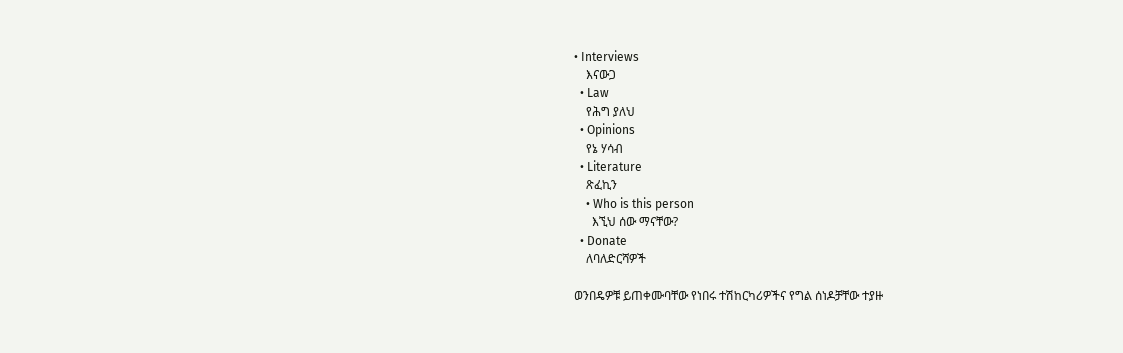• Interviews
    እናውጋ
  • Law
    የሕግ ያለህ
  • Opinions
    የኔ ሃሳብ
  • Literature
    ጽፈኪን
    • Who is this person
      እኚህ ሰው ማናቸው?
  • Donate
    ለባለድርሻዎች

ወንበዴዎቹ ይጠቀሙባቸው የነበሩ ተሽከርካሪዎችና የግል ሰነዶቻቸው ተያዙ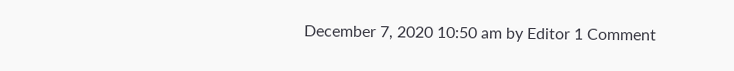December 7, 2020 10:50 am by Editor 1 Comment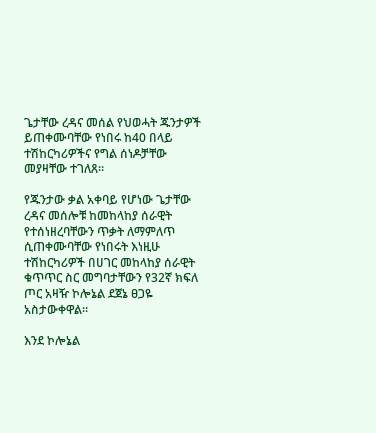ጌታቸው ረዳና መሰል የህወሓት ጁንታዎች ይጠቀሙባቸው የነበሩ ከ40 በላይ ተሽከርካሪዎችና የግል ሰነዶቻቸው መያዛቸው ተገለጸ።

የጁንታው ቃል አቀባይ የሆነው ጌታቸው ረዳና መሰሎቹ ከመከላከያ ሰራዊት የተሰነዘረባቸውን ጥቃት ለማምለጥ ሲጠቀሙባቸው የነበሩት እነዚሁ ተሽከርካሪዎች በሀገር መከላከያ ሰራዊት ቁጥጥር ስር መግባታቸውን የ32ኛ ክፍለ ጦር አዛዥ ኮሎኔል ደጀኔ ፀጋዬ አስታውቀዋል።

እንደ ኮሎኔል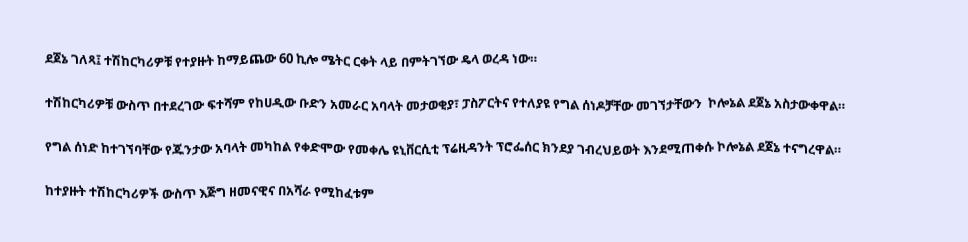ደጀኔ ገለጻ፤ ተሽከርካሪዎቹ የተያዙት ከማይጨው 60 ኪሎ ሜትር ርቀት ላይ በምትገኘው ዴላ ወረዳ ነው።

ተሽከርካሪዎቹ ውስጥ በተደረገው ፍተሻም የከሀዲው ቡድን አመራር አባላት መታወቂያ፣ ፓስፖርትና የተለያዩ የግል ሰነዶቻቸው መገኘታቸውን  ኮሎኔል ደጀኔ አስታውቀዋል።

የግል ሰነድ ከተገኘባቸው የጁንታው አባላት መካከል የቀድሞው የመቀሌ ዩኒቨርሲቲ ፕሬዚዳንት ፕሮፌሰር ክንደያ ገብረህይወት እንደሚጠቀሱ ኮሎኔል ደጀኔ ተናግረዋል።

ከተያዙት ተሽከርካሪዎች ውስጥ እጅግ ዘመናዊና በአሻራ የሚከፈቱም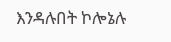እንዳሉበት ኮሎኔሉ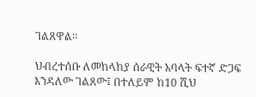ገልጸዋል።

ህብረተሰቡ ለመከላከያ ሰራዊት አባላት ፍተኛ ድጋፍ እንዳለው ገልጸው፤ በተለይም ከ10 ሺህ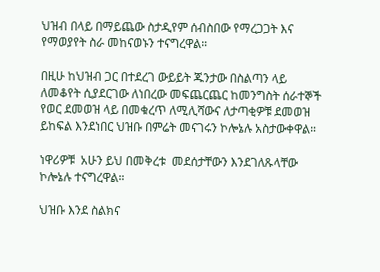ህዝብ በላይ በማይጨው ስታዲየም ሰብስበው የማረጋጋት እና የማወያየት ስራ መከናወኑን ተናግረዋል።

በዚሁ ከህዝብ ጋር በተደረገ ውይይት ጁንታው በስልጣን ላይ ለመቆየት ሲያደርገው ለነበረው መፍጨርጨር ከመንግስት ሰራተኞች የወር ደመወዝ ላይ በመቁረጥ ለሚሊሻውና ለታጣቂዎቹ ደመወዝ ይከፍል እንደነበር ህዝቡ በምሬት መናገሩን ኮሎኔሉ አስታውቀዋል።

ነዋሪዎቹ  አሁን ይህ በመቅረቱ  መደሰታቸውን እንደገለጹላቸው ኮሎኔሉ ተናግረዋል።

ህዝቡ እንደ ስልክና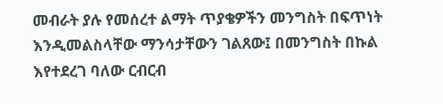መብራት ያሉ የመሰረተ ልማት ጥያቄዎችን መንግስት በፍጥነት እንዲመልስላቸው ማንሳታቸውን ገልጸው፤ በመንግስት በኩል እየተደረገ ባለው ርብርብ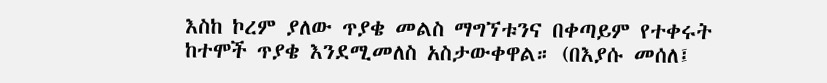እስከ ኮረም ያለው ጥያቄ መልስ ማግኘቱንና በቀጣይም የተቀሩት ከተሞች ጥያቄ እንደሚመለስ አስታውቀዋል። (በእያሱ መሰለ፤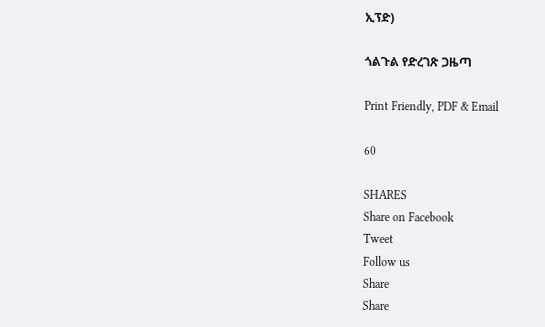ኢፕድ)

ጎልጉል የድረገጽ ጋዜጣ

Print Friendly, PDF & Email

60

SHARES
Share on Facebook
Tweet
Follow us
Share
Share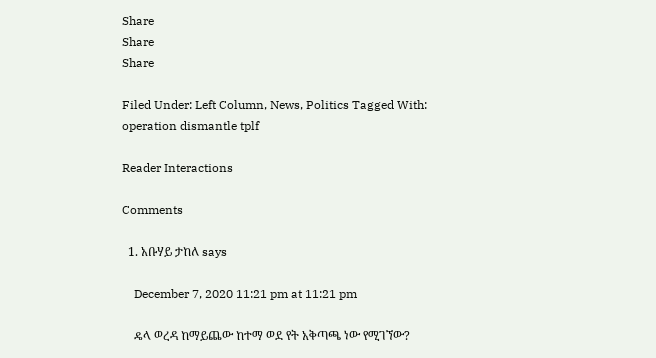Share
Share
Share

Filed Under: Left Column, News, Politics Tagged With: operation dismantle tplf

Reader Interactions

Comments

  1. አቡሃይ ታከለ says

    December 7, 2020 11:21 pm at 11:21 pm

    ዴላ ወረዳ ከማይጨው ከተማ ወደ የት አቅጣጫ ነው የሚገኘው?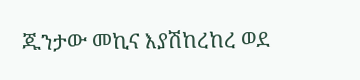ጁንታው መኪና እያሽከረከረ ወደ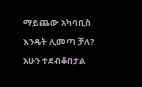ማይጨው አካባቢስ እንዴት ሊመጣ ቻለ? አሁን ተደብቆበታል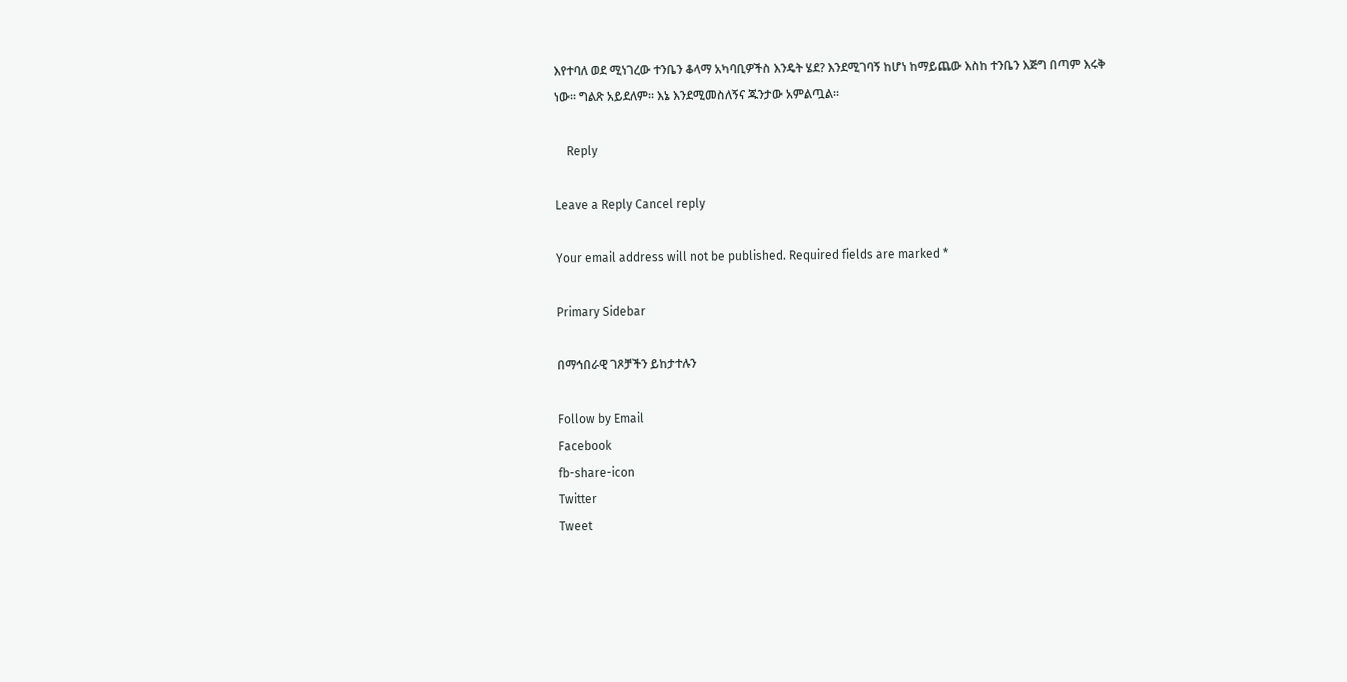እየተባለ ወደ ሚነገረው ተንቤን ቆላማ አካባቢዎችስ እንዴት ሄደ? እንደሚገባኝ ከሆነ ከማይጨው እስከ ተንቤን እጅግ በጣም እሩቅ ነው። ግልጽ አይደለም። እኔ እንደሚመስለኝና ጁንታው አምልጧል።

    Reply

Leave a Reply Cancel reply

Your email address will not be published. Required fields are marked *

Primary Sidebar

በማኅበራዊ ገጾቻችን ይከታተሉን

Follow by Email
Facebook
fb-share-icon
Twitter
Tweet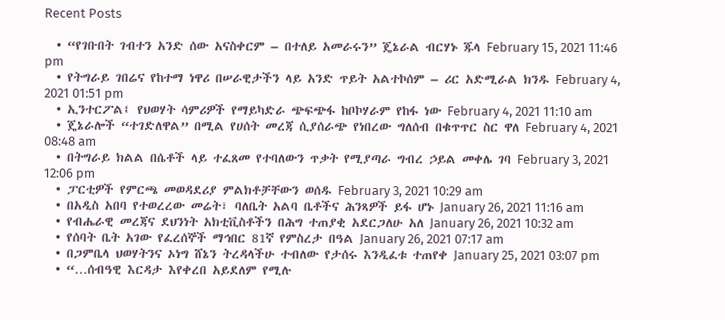Recent Posts

  • “የገቡበት ገብተን አንድ ሰው አናስቀርም – በተለይ አመራሩን” ጄኔራል ብርሃኑ ጁላ February 15, 2021 11:46 pm
  • የትግራይ ገበሬና የከተማ ነዋሪ በሠራዊታችን ላይ አንድ ጥይት አልተኮሰም – ሪር አድሚራል ክንዱ February 4, 2021 01:51 pm
  • ኢንተርፖል፤ የህወሃት ሳምሪዎች የማይካድራ ጭፍጭፋ ከቦኮሃራም የከፋ ነው February 4, 2021 11:10 am
  • ጄኔራሎች “ተገድለዋል” በሚል የሀሰት መረጃ ሲያሰራጭ የነበረው ግለሰብ በቁጥጥር ስር ዋለ February 4, 2021 08:48 am
  • በትግራይ ክልል በሴቶች ላይ ተፈጸመ የተባለውን ጥቃት የሚያጣራ ግብረ ኃይል መቀሌ ገባ February 3, 2021 12:06 pm
  • ፓርቲዎች የምርጫ መወዳደሪያ ምልክቶቻቸውን ወሰዱ February 3, 2021 10:29 am
  • በአዲስ አበባ የተወረረው መሬት፣ ባለቤት አልባ ቤቶችና ሕንጻዎች ይፋ ሆኑ January 26, 2021 11:16 am
  • የብሔራዊ መረጃና ደህንነት አክቲቪስቶችን በሕግ ተጠያቂ አደርጋለሁ አለ January 26, 2021 10:32 am
  • የሰባት ቤት አገው የፈረሰኞች ማኅበር 81ኛ የምስረታ በዓል January 26, 2021 07:17 am
  • በጋምቤላ ህወሃትንና ኦነግ ሸኔን ትረዳላችሁ ተብለው የታሰሩ እንዲፈቱ ተጠየቀ January 25, 2021 03:07 pm
  • “…ሰብዓዊ እርዳታ እየቀረበ አይደለም የሚሉ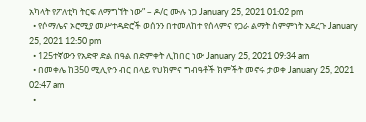አካላት የፖለቲካ ትርፍ ለማግኘት ነው” – ዶ/ር ሙሉ ነጋ January 25, 2021 01:02 pm
  • የሶማሌና ኦሮሚያ መሥተዳድሮች ወሰንን በተመለከተ የሰላምና የጋራ ልማት ስምምነት አደረጉ January 25, 2021 12:50 pm
  • 125ተኛውን የአድዋ ድል በዓል በድምቀት ሊከበር ነው January 25, 2021 09:34 am
  • በመቀሌ ከ350 ሚሊዮን ብር በላይ የህክምና ግብዓቶች ክምችት መኖሩ ታወቀ January 25, 2021 02:47 am
  •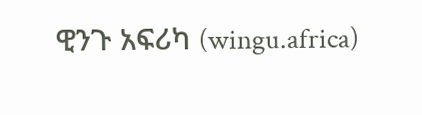ዊንጉ አፍሪካ (wingu.africa)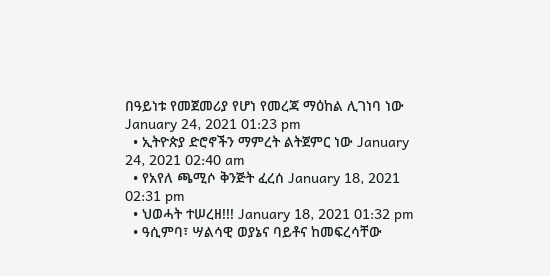በዓይነቱ የመጀመሪያ የሆነ የመረጃ ማዕከል ሊገነባ ነው January 24, 2021 01:23 pm
  • ኢትዮጵያ ድሮኖችን ማምረት ልትጀምር ነው January 24, 2021 02:40 am
  • የአየለ ጫሚሶ ቅንጅት ፈረሰ January 18, 2021 02:31 pm
  • ህወሓት ተሠረዘ!!! January 18, 2021 01:32 pm
  • ዓሲምባ፣ ሣልሳዊ ወያኔና ባይቶና ከመፍረሳቸው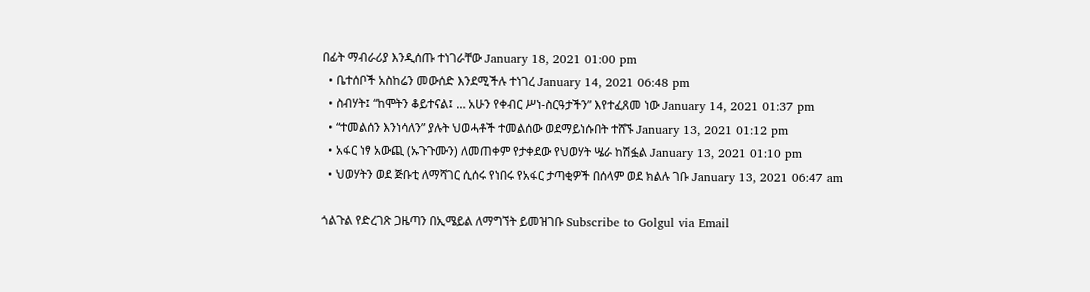በፊት ማብራሪያ እንዲሰጡ ተነገራቸው January 18, 2021 01:00 pm
  • ቤተሰቦች አስከሬን መውሰድ እንደሚችሉ ተነገረ January 14, 2021 06:48 pm
  • ስብሃት፤ “ከሞትን ቆይተናል፤ … አሁን የቀብር ሥነ-ስርዓታችን” እየተፈጸመ ነው January 14, 2021 01:37 pm
  • “ተመልሰን እንነሳለን” ያሉት ህወሓቶች ተመልሰው ወደማይነሱበት ተሸኙ January 13, 2021 01:12 pm
  • አፋር ነፃ አውጪ (ኡጉጉሙን) ለመጠቀም የታቀደው የህወሃት ሤራ ከሽፏል January 13, 2021 01:10 pm
  • ህወሃትን ወደ ጅቡቲ ለማሻገር ሲሰሩ የነበሩ የአፋር ታጣቂዎች በሰላም ወደ ክልሉ ገቡ January 13, 2021 06:47 am

ጎልጉል የድረገጽ ጋዜጣን በኢሜይል ለማግኘት ይመዝገቡ Subscribe to Golgul via Email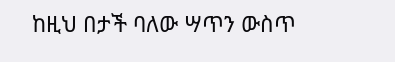ከዚህ በታች ባለው ሣጥን ውስጥ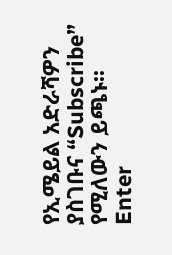የኢሜይል አድራሻዎን ያስገቡና “Subscribe” የሚለውን ይጫኑ፡፡
Enter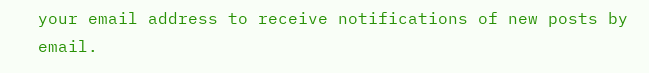your email address to receive notifications of new posts by email.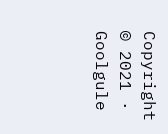Copyright © 2021 · Goolgule